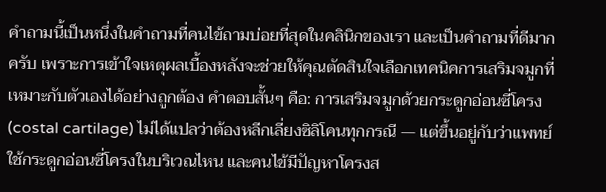คำถามนี้เป็นหนึ่งในคำถามที่คนไข้ถามบ่อยที่สุดในคลินิกของเรา และเป็นคำถามที่ดีมากครับ เพราะการเข้าใจเหตุผลเบื้องหลังจะช่วยให้คุณตัดสินใจเลือกเทคนิคการเสริมจมูกที่เหมาะกับตัวเองได้อย่างถูกต้อง คำตอบสั้นๆ คือ: การเสริมจมูกด้วยกระดูกอ่อนซี่โครง (costal cartilage) ไม่ได้แปลว่าต้องหลีกเลี่ยงซิลิโคนทุกกรณี — แต่ขึ้นอยู่กับว่าแพทย์ใช้กระดูกอ่อนซี่โครงในบริเวณไหน และคนไข้มีปัญหาโครงส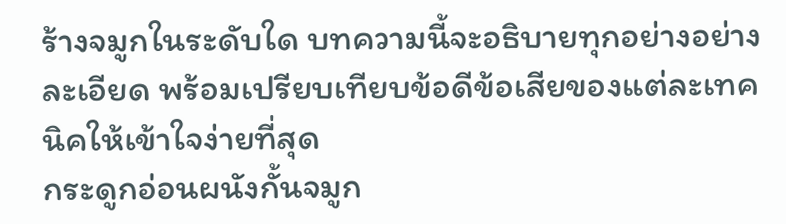ร้างจมูกในระดับใด บทความนี้จะอธิบายทุกอย่างอย่างละเอียด พร้อมเปรียบเทียบข้อดีข้อเสียของแต่ละเทคนิคให้เข้าใจง่ายที่สุด
กระดูกอ่อนผนังกั้นจมูก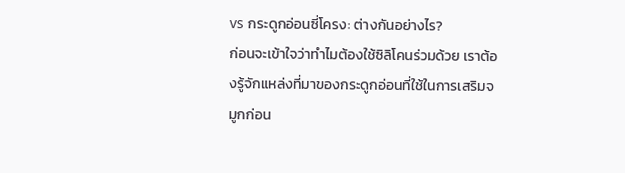vs กระดูกอ่อนซี่โครง: ต่างกันอย่างไร?
ก่อนจะเข้าใจว่าทำไมต้องใช้ซิลิโคนร่วมด้วย เราต้องรู้จักแหล่งที่มาของกระดูกอ่อนที่ใช้ในการเสริมจมูกก่อน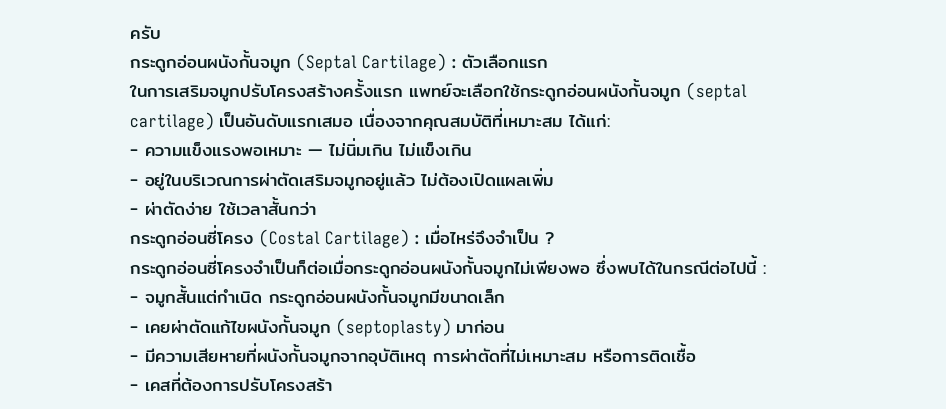ครับ
กระดูกอ่อนผนังกั้นจมูก (Septal Cartilage) : ตัวเลือกแรก
ในการเสริมจมูกปรับโครงสร้างครั้งแรก แพทย์จะเลือกใช้กระดูกอ่อนผนังกั้นจมูก (septal cartilage) เป็นอันดับแรกเสมอ เนื่องจากคุณสมบัติที่เหมาะสม ได้แก่:
- ความแข็งแรงพอเหมาะ — ไม่นิ่มเกิน ไม่แข็งเกิน
- อยู่ในบริเวณการผ่าตัดเสริมจมูกอยู่แล้ว ไม่ต้องเปิดแผลเพิ่ม
- ผ่าตัดง่าย ใช้เวลาสั้นกว่า
กระดูกอ่อนซี่โครง (Costal Cartilage) : เมื่อไหร่จึงจำเป็น ?
กระดูกอ่อนซี่โครงจำเป็นก็ต่อเมื่อกระดูกอ่อนผนังกั้นจมูกไม่เพียงพอ ซึ่งพบได้ในกรณีต่อไปนี้ :
- จมูกสั้นแต่กำเนิด กระดูกอ่อนผนังกั้นจมูกมีขนาดเล็ก
- เคยผ่าตัดแก้ไขผนังกั้นจมูก (septoplasty) มาก่อน
- มีความเสียหายที่ผนังกั้นจมูกจากอุบัติเหตุ การผ่าตัดที่ไม่เหมาะสม หรือการติดเชื้อ
- เคสที่ต้องการปรับโครงสร้า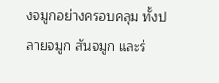งจมูกอย่างครอบคลุม ทั้งปลายจมูก สันจมูก และร่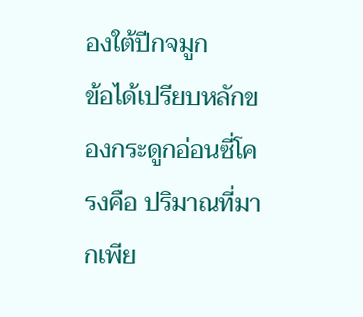องใต้ปีกจมูก
ข้อได้เปรียบหลักของกระดูกอ่อนซี่โครงคือ ปริมาณที่มากเพีย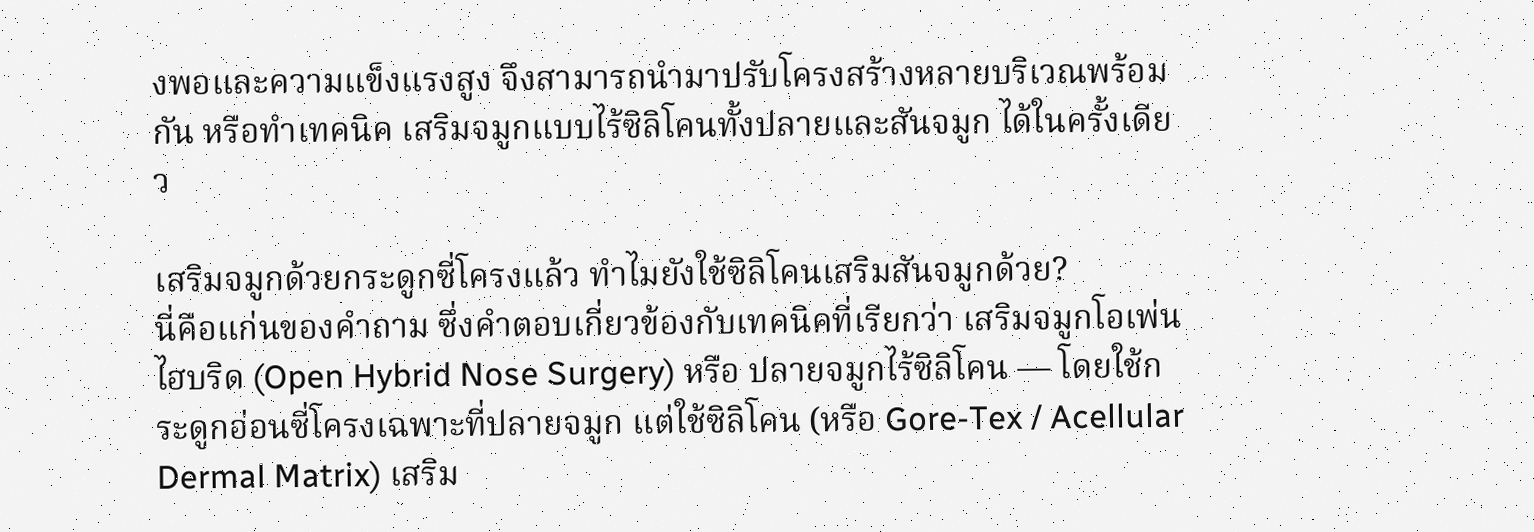งพอและความแข็งแรงสูง จึงสามารถนำมาปรับโครงสร้างหลายบริเวณพร้อมกัน หรือทำเทคนิค เสริมจมูกแบบไร้ซิลิโคนทั้งปลายและสันจมูก ได้ในครั้งเดียว

เสริมจมูกด้วยกระดูกซี่โครงแล้ว ทำไมยังใช้ซิลิโคนเสริมสันจมูกด้วย?
นี่คือแก่นของคำถาม ซึ่งคำตอบเกี่ยวข้องกับเทคนิคที่เรียกว่า เสริมจมูกโอเพ่นไฮบริด (Open Hybrid Nose Surgery) หรือ ปลายจมูกไร้ซิลิโคน — โดยใช้กระดูกอ่อนซี่โครงเฉพาะที่ปลายจมูก แต่ใช้ซิลิโคน (หรือ Gore-Tex / Acellular Dermal Matrix) เสริม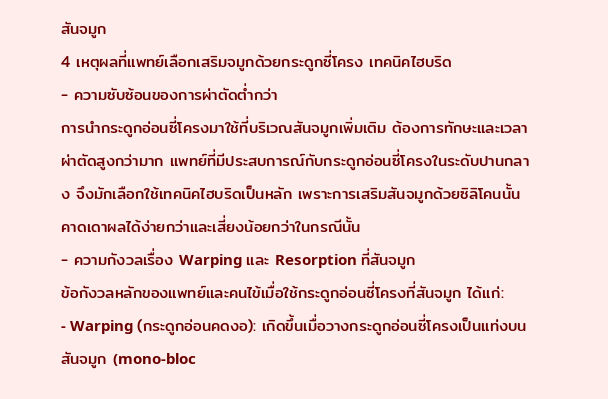สันจมูก
4 เหตุผลที่แพทย์เลือกเสริมจมูกด้วยกระดูกซี่โครง เทคนิคไฮบริด
- ความซับซ้อนของการผ่าตัดต่ำกว่า
การนำกระดูกอ่อนซี่โครงมาใช้ที่บริเวณสันจมูกเพิ่มเติม ต้องการทักษะและเวลาผ่าตัดสูงกว่ามาก แพทย์ที่มีประสบการณ์กับกระดูกอ่อนซี่โครงในระดับปานกลาง จึงมักเลือกใช้เทคนิคไฮบริดเป็นหลัก เพราะการเสริมสันจมูกด้วยซิลิโคนนั้นคาดเดาผลได้ง่ายกว่าและเสี่ยงน้อยกว่าในกรณีนั้น
- ความกังวลเรื่อง Warping และ Resorption ที่สันจมูก
ข้อกังวลหลักของแพทย์และคนไข้เมื่อใช้กระดูกอ่อนซี่โครงที่สันจมูก ได้แก่:
- Warping (กระดูกอ่อนคดงอ): เกิดขึ้นเมื่อวางกระดูกอ่อนซี่โครงเป็นแท่งบนสันจมูก (mono-bloc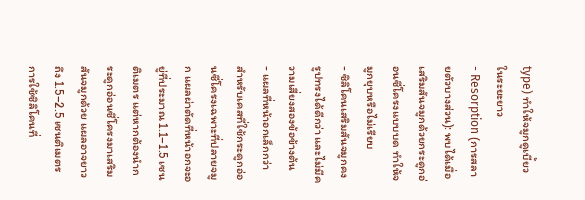type) ทำให้จมูกดูเบี้ยวในระยะยาว
- Resorption (การสลายตัวบางส่วน): พบได้เมื่อเสริมสันจมูกด้วยกระดูกอ่อนซี่โครงแบบบด ทำให้จมูกยุบหรือไม่เรียบ
- ซิลิโคนเสริมสันจมูกคงรูปทรงได้ดีกว่า และไม่มีความเสี่ยงสองข้อข้างต้น
- แผลที่หน้าอกเล็กกว่า
สำหรับเคสที่ใช้กระดูกอ่อนซี่โครงเฉพาะที่ปลายจมูก แผลผ่าตัดที่หน้าอกจะอยู่ที่ประมาณ 1.1–1.5 เซนติเมตร แต่หากต้องนำกระดูกอ่อนซี่โครงมาเสริมสันจมูกด้วย แผลอาจยาวถึง 1.5–2.5 เซนติเมตร การใช้ซิลิโคนที่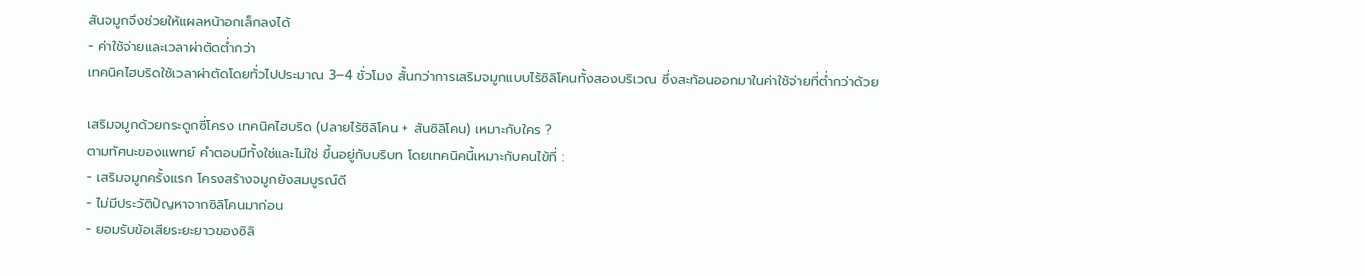สันจมูกจึงช่วยให้แผลหน้าอกเล็กลงได้
- ค่าใช้จ่ายและเวลาผ่าตัดต่ำกว่า
เทคนิคไฮบริดใช้เวลาผ่าตัดโดยทั่วไปประมาณ 3–4 ชั่วโมง สั้นกว่าการเสริมจมูกแบบไร้ซิลิโคนทั้งสองบริเวณ ซึ่งสะท้อนออกมาในค่าใช้จ่ายที่ต่ำกว่าด้วย

เสริมจมูกด้วยกระดูกซี่โครง เทคนิคไฮบริด (ปลายไร้ซิลิโคน + สันซิลิโคน) เหมาะกับใคร ?
ตามทัศนะของแพทย์ คำตอบมีทั้งใช่และไม่ใช่ ขึ้นอยู่กับบริบท โดยเทคนิคนี้เหมาะกับคนไข้ที่ :
- เสริมจมูกครั้งแรก โครงสร้างจมูกยังสมบูรณ์ดี
- ไม่มีประวัติปัญหาจากซิลิโคนมาก่อน
- ยอมรับข้อเสียระยะยาวของซิลิ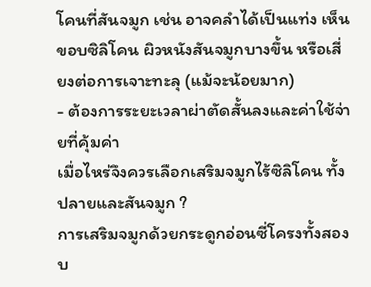โคนที่สันจมูก เช่น อาจคลำได้เป็นแท่ง เห็นขอบซิลิโคน ผิวหนังสันจมูกบางขึ้น หรือเสี่ยงต่อการเจาะทะลุ (แม้จะน้อยมาก)
- ต้องการระยะเวลาผ่าตัดสั้นลงและค่าใช้จ่ายที่คุ้มค่า
เมื่อไหร่จึงควรเลือกเสริมจมูกไร้ซิลิโคน ทั้งปลายและสันจมูก ?
การเสริมจมูกด้วยกระดูกอ่อนซี่โครงทั้งสองบ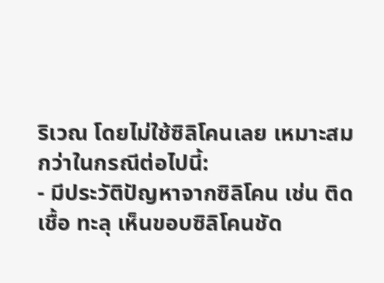ริเวณ โดยไม่ใช้ซิลิโคนเลย เหมาะสมกว่าในกรณีต่อไปนี้:
- มีประวัติปัญหาจากซิลิโคน เช่น ติดเชื้อ ทะลุ เห็นขอบซิลิโคนชัด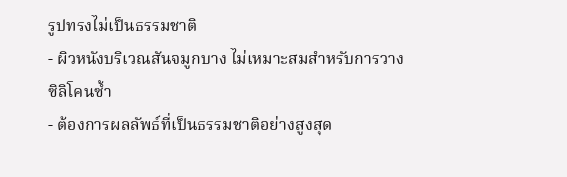รูปทรงไม่เป็นธรรมชาติ
- ผิวหนังบริเวณสันจมูกบาง ไม่เหมาะสมสำหรับการวางซิลิโคนซ้ำ
- ต้องการผลลัพธ์ที่เป็นธรรมชาติอย่างสูงสุด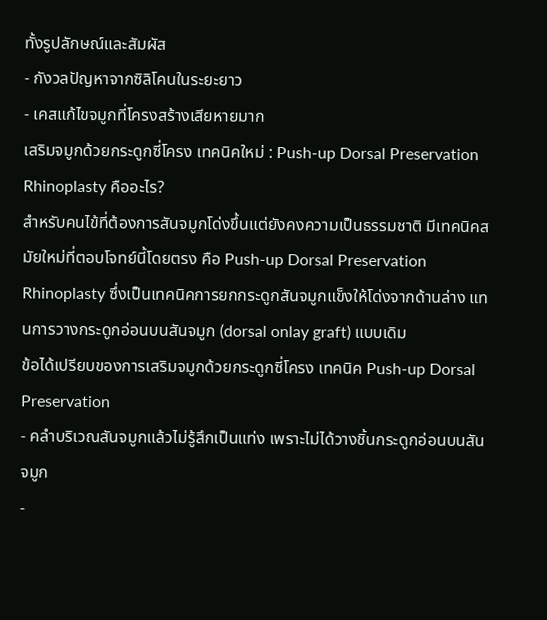ทั้งรูปลักษณ์และสัมผัส
- กังวลปัญหาจากซิลิโคนในระยะยาว
- เคสแก้ไขจมูกที่โครงสร้างเสียหายมาก
เสริมจมูกด้วยกระดูกซี่โครง เทคนิคใหม่ : Push-up Dorsal Preservation Rhinoplasty คืออะไร?
สำหรับคนไข้ที่ต้องการสันจมูกโด่งขึ้นแต่ยังคงความเป็นธรรมชาติ มีเทคนิคสมัยใหม่ที่ตอบโจทย์นี้โดยตรง คือ Push-up Dorsal Preservation Rhinoplasty ซึ่งเป็นเทคนิคการยกกระดูกสันจมูกแข็งให้โด่งจากด้านล่าง แทนการวางกระดูกอ่อนบนสันจมูก (dorsal onlay graft) แบบเดิม
ข้อได้เปรียบของการเสริมจมูกด้วยกระดูกซี่โครง เทคนิค Push-up Dorsal Preservation
- คลำบริเวณสันจมูกแล้วไม่รู้สึกเป็นแท่ง เพราะไม่ได้วางชิ้นกระดูกอ่อนบนสันจมูก
-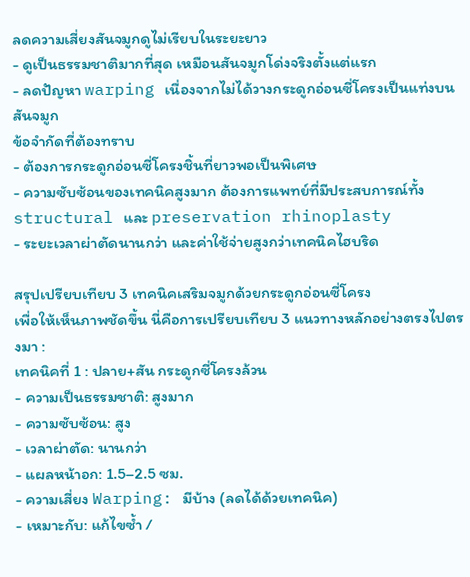ลดความเสี่ยงสันจมูกดูไม่เรียบในระยะยาว
- ดูเป็นธรรมชาติมากที่สุด เหมือนสันจมูกโด่งจริงตั้งแต่แรก
- ลดปัญหา warping เนื่องจากไม่ได้วางกระดูกอ่อนซี่โครงเป็นแท่งบนสันจมูก
ข้อจำกัดที่ต้องทราบ
- ต้องการกระดูกอ่อนซี่โครงชิ้นที่ยาวพอเป็นพิเศษ
- ความซับซ้อนของเทคนิคสูงมาก ต้องการแพทย์ที่มีประสบการณ์ทั้ง structural และ preservation rhinoplasty
- ระยะเวลาผ่าตัดนานกว่า และค่าใช้จ่ายสูงกว่าเทคนิคไฮบริด

สรุปเปรียบเทียบ 3 เทคนิคเสริมจมูกด้วยกระดูกอ่อนซี่โครง
เพื่อให้เห็นภาพชัดขึ้น นี่คือการเปรียบเทียบ 3 แนวทางหลักอย่างตรงไปตรงมา :
เทคนิคที่ 1 : ปลาย+สัน กระดูกซี่โครงล้วน
- ความเป็นธรรมชาติ: สูงมาก
- ความซับซ้อน: สูง
- เวลาผ่าตัด: นานกว่า
- แผลหน้าอก: 1.5–2.5 ซม.
- ความเสี่ยง Warping: มีบ้าง (ลดได้ด้วยเทคนิค)
- เหมาะกับ: แก้ไขซ้ำ /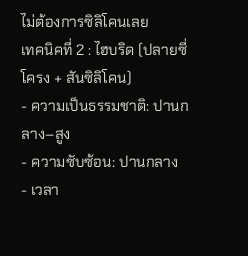ไม่ต้องการซิลิโคนเลย
เทคนิคที่ 2 : ไฮบริด (ปลายซี่โครง + สันซิลิโคน)
- ความเป็นธรรมชาติ: ปานกลาง–สูง
- ความซับซ้อน: ปานกลาง
- เวลา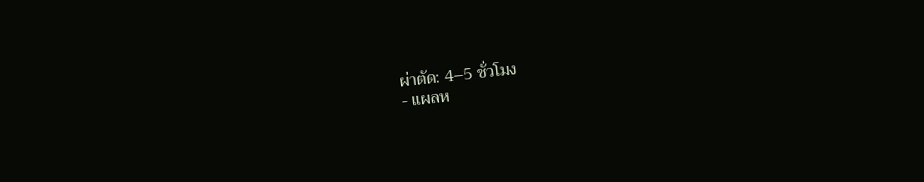ผ่าตัด: 4–5 ชั่วโมง
- แผลห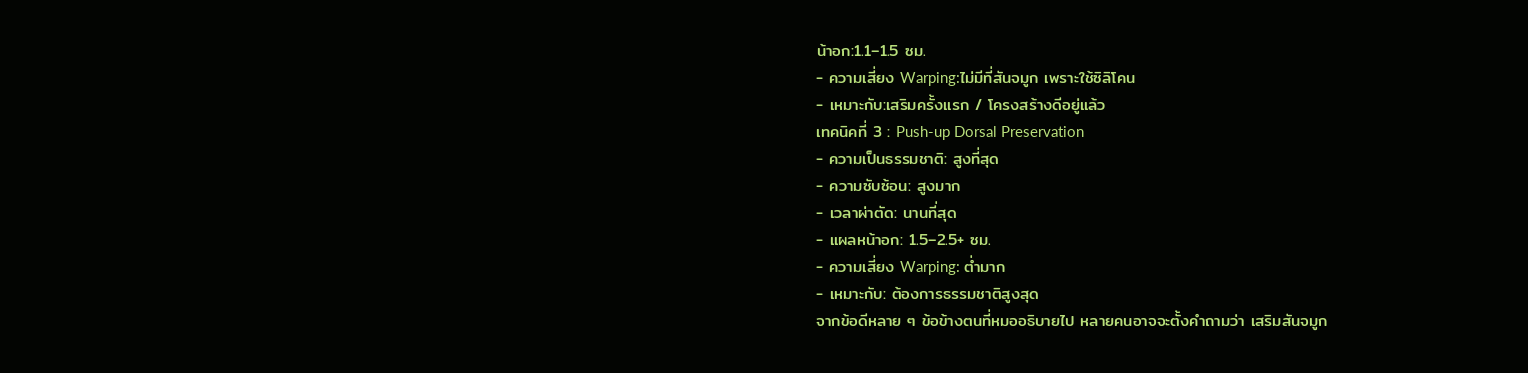น้าอก:1.1–1.5 ซม.
- ความเสี่ยง Warping:ไม่มีที่สันจมูก เพราะใช้ซิลิโคน
- เหมาะกับ:เสริมครั้งแรก / โครงสร้างดีอยู่แล้ว
เทคนิคที่ 3 : Push-up Dorsal Preservation
- ความเป็นธรรมชาติ: สูงที่สุด
- ความซับซ้อน: สูงมาก
- เวลาผ่าตัด: นานที่สุด
- แผลหน้าอก: 1.5–2.5+ ซม.
- ความเสี่ยง Warping: ต่ำมาก
- เหมาะกับ: ต้องการธรรมชาติสูงสุด
จากข้อดีหลาย ๆ ข้อข้างตนที่หมออธิบายไป หลายคนอาจจะตั้งคำถามว่า เสริมสันจมูก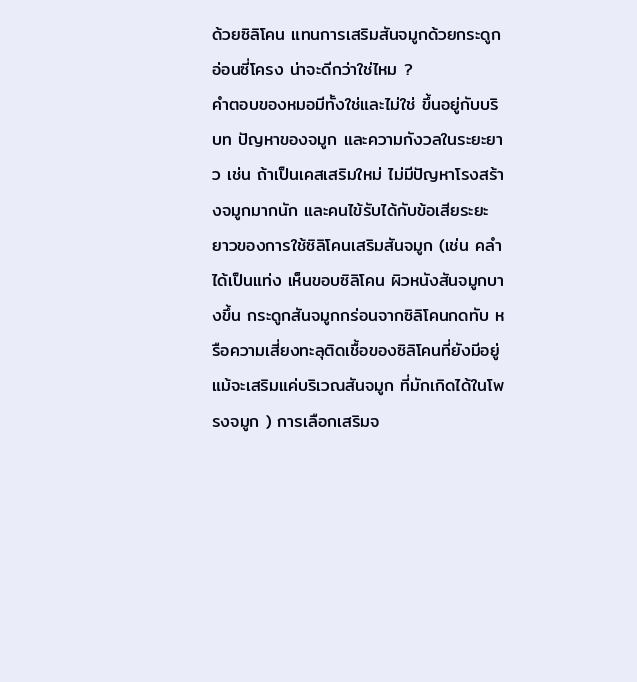ด้วยซิลิโคน แทนการเสริมสันจมูกด้วยกระดูกอ่อนซี่โครง น่าจะดีกว่าใช่ไหม ?
คำตอบของหมอมีทั้งใช่และไม่ใช่ ขึ้นอยู่กับบริบท ปัญหาของจมูก และความกังวลในระยะยาว เช่น ถ้าเป็นเคสเสริมใหม่ ไม่มีปัญหาโรงสร้างจมูกมากนัก และคนไข้รับได้กับข้อเสียระยะยาวของการใช้ซิลิโคนเสริมสันจมูก (เช่น คลำได้เป็นแท่ง เห็นขอบซิลิโคน ผิวหนังสันจมูกบางขึ้น กระดูกสันจมูกกร่อนจากซิลิโคนกดทับ หรือความเสี่ยงทะลุติดเชื้อของซิลิโคนที่ยังมีอยู่ แม้จะเสริมแค่บริเวณสันจมูก ที่มักเกิดได้ในโพรงจมูก ) การเลือกเสริมจ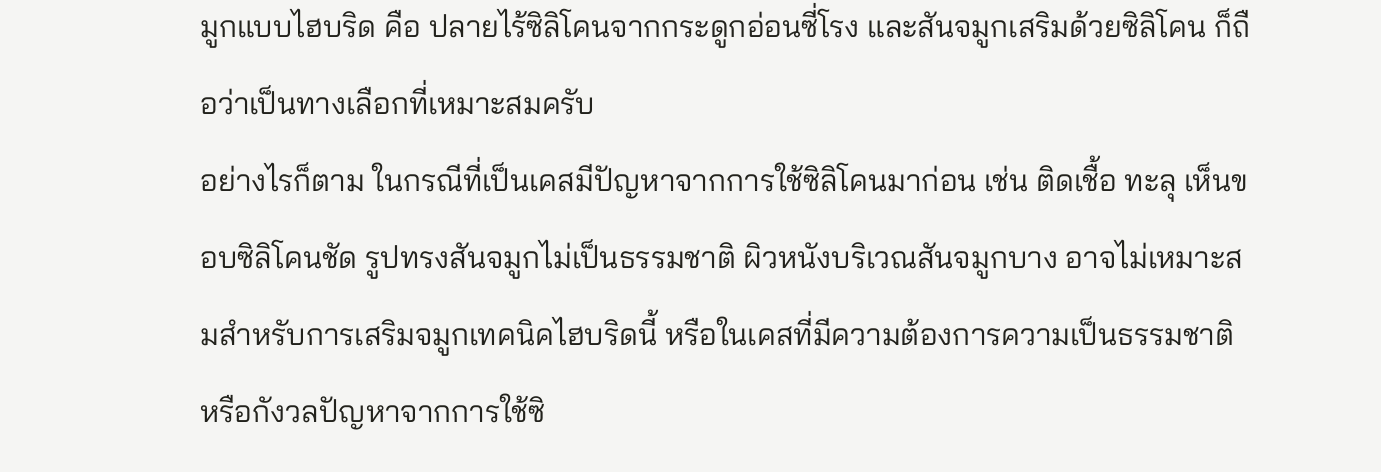มูกแบบไฮบริด คือ ปลายไร้ซิลิโคนจากกระดูกอ่อนซี่โรง และสันจมูกเสริมด้วยซิลิโคน ก็ถือว่าเป็นทางเลือกที่เหมาะสมครับ
อย่างไรก็ตาม ในกรณีที่เป็นเคสมีปัญหาจากการใช้ซิลิโคนมาก่อน เช่น ติดเชื้อ ทะลุ เห็นขอบซิลิโคนชัด รูปทรงสันจมูกไม่เป็นธรรมชาติ ผิวหนังบริเวณสันจมูกบาง อาจไม่เหมาะสมสำหรับการเสริมจมูกเทคนิคไฮบริดนี้ หรือในเคสที่มีความต้องการความเป็นธรรมชาติ หรือกังวลปัญหาจากการใช้ซิ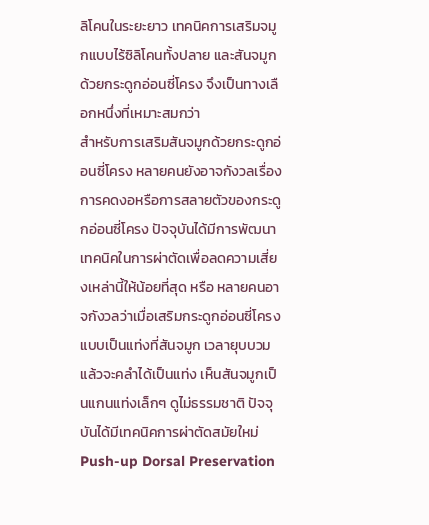ลิโคนในระยะยาว เทคนิคการเสริมจมูกแบบไร้ซิลิโคนทั้งปลาย และสันจมูกด้วยกระดูกอ่อนซี่โครง จึงเป็นทางเลือกหนึ่งที่เหมาะสมกว่า
สำหรับการเสริมสันจมูกด้วยกระดูกอ่อนซี่โครง หลายคนยังอาจกังวลเรื่องการคดงอหรือการสลายตัวของกระดูกอ่อนซี่โครง ปัจจุบันได้มีการพัฒนาเทคนิคในการผ่าตัดเพื่อลดความเสี่ยงเหล่านี้ให้น้อยที่สุด หรือ หลายคนอาจกังวลว่าเมื่อเสริมกระดูกอ่อนซี่โครงแบบเป็นแท่งที่สันจมูก เวลายุบบวมแล้วจะคลำได้เป็นแท่ง เห็นสันจมูกเป็นแกนแท่งเล็กๆ ดูไม่ธรรมชาติ ปัจจุบันได้มีเทคนิคการผ่าตัดสมัยใหม่ Push-up Dorsal Preservation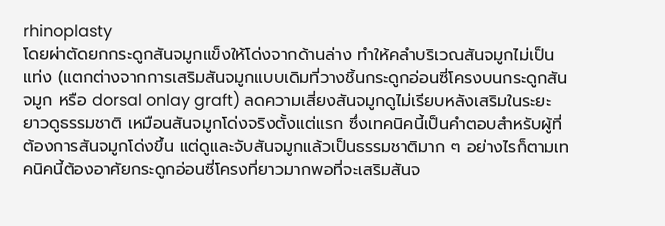rhinoplasty
โดยผ่าตัดยกกระดูกสันจมูกแข็งให้โด่งจากด้านล่าง ทำให้คลำบริเวณสันจมูกไม่เป็นแท่ง (แตกต่างจากการเสริมสันจมูกแบบเดิมที่วางชิ้นกระดูกอ่อนซี่โครงบนกระดูกสันจมูก หรือ dorsal onlay graft) ลดความเสี่ยงสันจมูกดูไม่เรียบหลังเสริมในระยะยาวดูธรรมชาติ เหมือนสันจมูกโด่งจริงตั้งแต่แรก ซึ่งเทคนิคนี้เป็นคำตอบสำหรับผู้ที่ต้องการสันจมูกโด่งขึ้น แต่ดูและจับสันจมูกแล้วเป็นธรรมชาติมาก ๆ อย่างไรก็ตามเทคนิคนี้ต้องอาศัยกระดูกอ่อนซี่โครงที่ยาวมากพอที่จะเสริมสันจ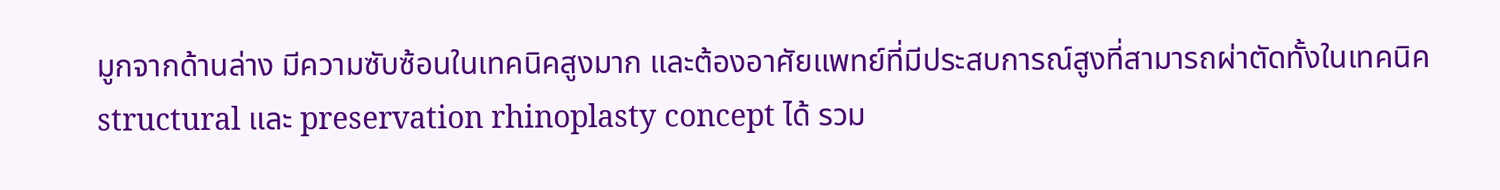มูกจากด้านล่าง มีความซับซ้อนในเทคนิคสูงมาก และต้องอาศัยแพทย์ที่มีประสบการณ์สูงที่สามารถผ่าตัดทั้งในเทคนิค structural และ preservation rhinoplasty concept ได้ รวม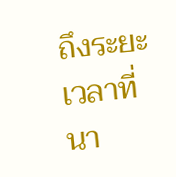ถึงระยะเวลาที่นา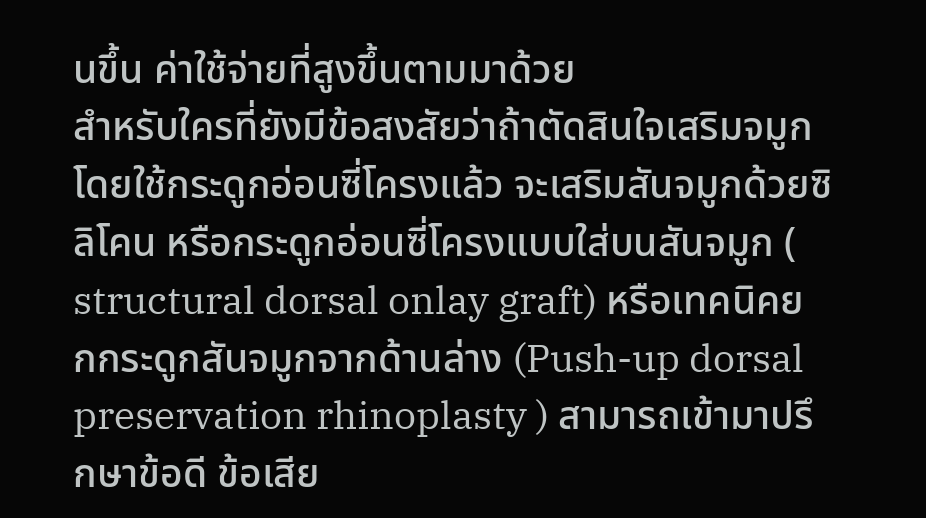นขึ้น ค่าใช้จ่ายที่สูงขึ้นตามมาด้วย
สำหรับใครที่ยังมีข้อสงสัยว่าถ้าตัดสินใจเสริมจมูกโดยใช้กระดูกอ่อนซี่โครงแล้ว จะเสริมสันจมูกด้วยซิลิโคน หรือกระดูกอ่อนซี่โครงแบบใส่บนสันจมูก ( structural dorsal onlay graft) หรือเทคนิคยกกระดูกสันจมูกจากด้านล่าง (Push-up dorsal preservation rhinoplasty ) สามารถเข้ามาปรึกษาข้อดี ข้อเสีย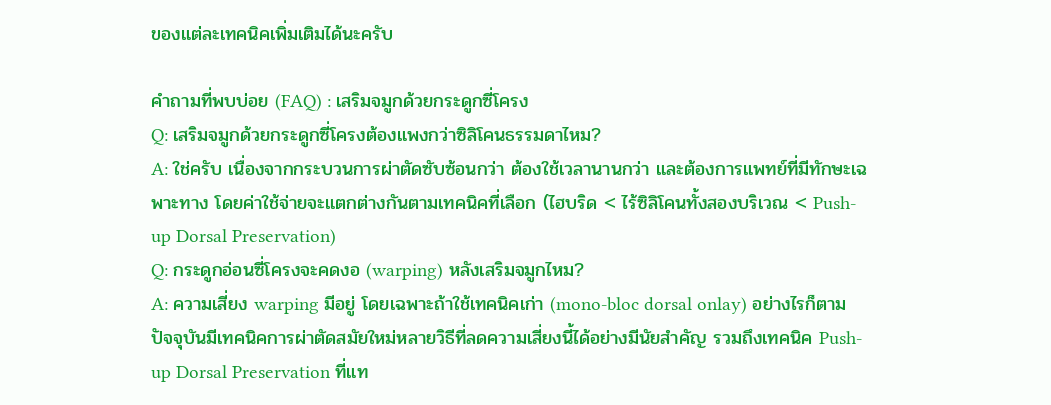ของแต่ละเทคนิคเพิ่มเติมได้นะครับ

คำถามที่พบบ่อย (FAQ) : เสริมจมูกด้วยกระดูกซี่โครง
Q: เสริมจมูกด้วยกระดูกซี่โครงต้องแพงกว่าซิลิโคนธรรมดาไหม?
A: ใช่ครับ เนื่องจากกระบวนการผ่าตัดซับซ้อนกว่า ต้องใช้เวลานานกว่า และต้องการแพทย์ที่มีทักษะเฉพาะทาง โดยค่าใช้จ่ายจะแตกต่างกันตามเทคนิคที่เลือก (ไฮบริด < ไร้ซิลิโคนทั้งสองบริเวณ < Push-up Dorsal Preservation)
Q: กระดูกอ่อนซี่โครงจะคดงอ (warping) หลังเสริมจมูกไหม?
A: ความเสี่ยง warping มีอยู่ โดยเฉพาะถ้าใช้เทคนิคเก่า (mono-bloc dorsal onlay) อย่างไรก็ตาม ปัจจุบันมีเทคนิคการผ่าตัดสมัยใหม่หลายวิธีที่ลดความเสี่ยงนี้ได้อย่างมีนัยสำคัญ รวมถึงเทคนิค Push-up Dorsal Preservation ที่แท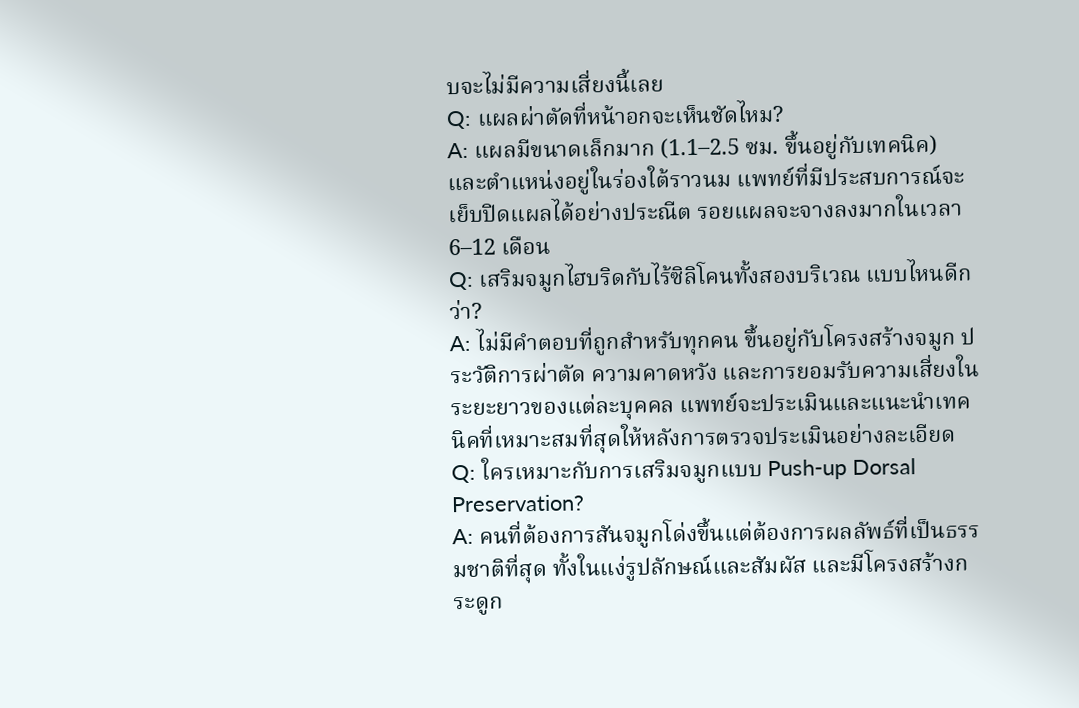บจะไม่มีความเสี่ยงนี้เลย
Q: แผลผ่าตัดที่หน้าอกจะเห็นชัดไหม?
A: แผลมีขนาดเล็กมาก (1.1–2.5 ซม. ขึ้นอยู่กับเทคนิค) และตำแหน่งอยู่ในร่องใต้ราวนม แพทย์ที่มีประสบการณ์จะเย็บปิดแผลได้อย่างประณีต รอยแผลจะจางลงมากในเวลา 6–12 เดือน
Q: เสริมจมูกไฮบริดกับไร้ซิลิโคนทั้งสองบริเวณ แบบไหนดีกว่า?
A: ไม่มีคำตอบที่ถูกสำหรับทุกคน ขึ้นอยู่กับโครงสร้างจมูก ประวัติการผ่าตัด ความคาดหวัง และการยอมรับความเสี่ยงในระยะยาวของแต่ละบุคคล แพทย์จะประเมินและแนะนำเทคนิคที่เหมาะสมที่สุดให้หลังการตรวจประเมินอย่างละเอียด
Q: ใครเหมาะกับการเสริมจมูกแบบ Push-up Dorsal Preservation?
A: คนที่ต้องการสันจมูกโด่งขึ้นแต่ต้องการผลลัพธ์ที่เป็นธรรมชาติที่สุด ทั้งในแง่รูปลักษณ์และสัมผัส และมีโครงสร้างกระดูก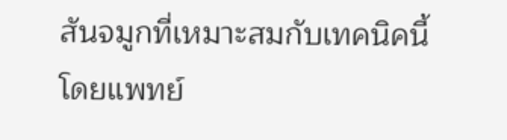สันจมูกที่เหมาะสมกับเทคนิคนี้ โดยแพทย์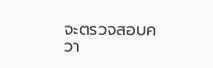จะตรวจสอบควา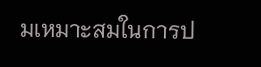มเหมาะสมในการป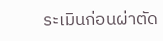ระเมินก่อนผ่าตัด